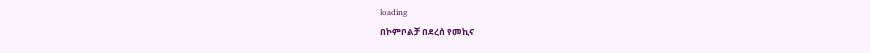loading
በኮምቦልቻ በደረሰ የመኪና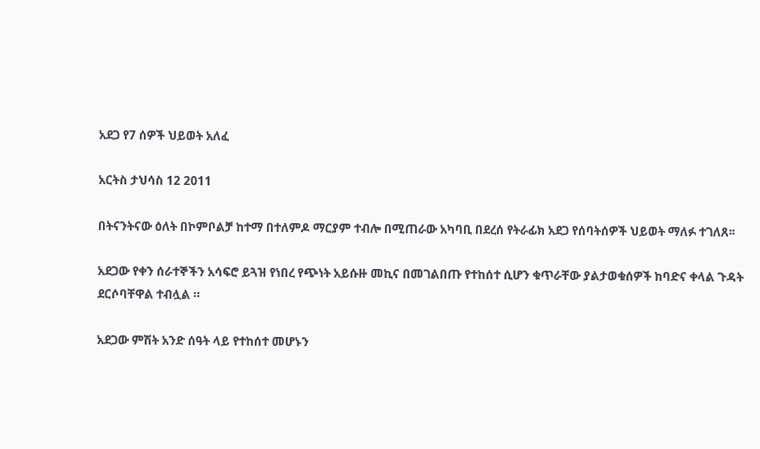አደጋ የ7 ሰዎች ህይወት አለፈ

አርትስ ታህሳስ 12 2011

በትናንትናው ዕለት በኮምቦልቻ ከተማ በተለምዶ ማርያም ተብሎ በሚጠራው አካባቢ በደረሰ የትራፊክ አደጋ የሰባትሰዎች ህይወት ማለፉ ተገለጸ፡፡

አደጋው የቀን ሰራተኞችን አሳፍሮ ይጓዝ የነበረ የጭነት አይሱዙ መኪና በመገልበጡ የተከሰተ ሲሆን ቁጥራቸው ያልታወቁሰዎች ከባድና ቀላል ጉዳት ደርሶባቸዋል ተብሏል ።

አደጋው ምሽት አንድ ሰዓት ላይ የተከሰተ መሆኑን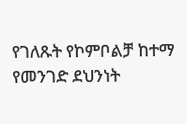የገለጹት የኮምቦልቻ ከተማ የመንገድ ደህንነት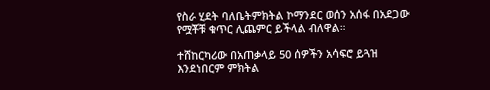የስራ ሂደት ባለቤትምክትል ኮማንደር ወሰን አሰፋ በአደጋው የሟቾቹ ቁጥር ሊጨምር ይችላል ብለዋል።

ተሸከርካሪው በአጠቃላይ 50 ሰዎችን አሳፍሮ ይጓዝ እንደነበርም ምክትል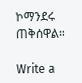ኮማንደሩ ጠቅሰዋል።

Write a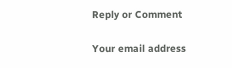Reply or Comment

Your email address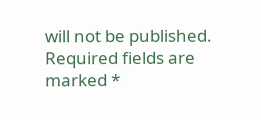will not be published. Required fields are marked *